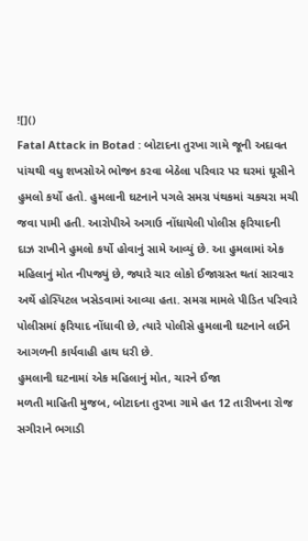![]()
Fatal Attack in Botad : બોટાદના તુરખા ગામે જૂની અદાવત પાંચથી વધુ શખસોએ ભોજન કરવા બેઠેલા પરિવાર પર ઘરમાં ઘૂસીને હુમલો કર્યો હતો. હુમલાની ઘટનાને પગલે સમગ્ર પંથકમાં ચકચરા મચી જવા પામી હતી. આરોપીએ અગાઉ નોંધાયેલી પોલીસ ફરિયાદની દાઝ રાખીને હુમલો કર્યો હોવાનું સામે આવ્યું છે. આ હુમલામાં એક મહિલાનું મોત નીપજ્યું છે, જ્યારે ચાર લોકો ઈજાગ્રસ્ત થતાં સારવાર અર્થે હોસ્પિટલ ખસેડવામાં આવ્યા હતા. સમગ્ર મામલે પીડિત પરિવારે પોલીસમાં ફરિયાદ નોંધાવી છે, ત્યારે પોલીસે હુમલાની ઘટનાને લઈને આગળની કાર્યવાહી હાથ ધરી છે.
હુમલાની ઘટનામાં એક મહિલાનું મોત, ચારને ઈજા
મળતી માહિતી મુજબ, બોટાદના તુરખા ગામે હત 12 તારીખના રોજ સગીરાને ભગાડી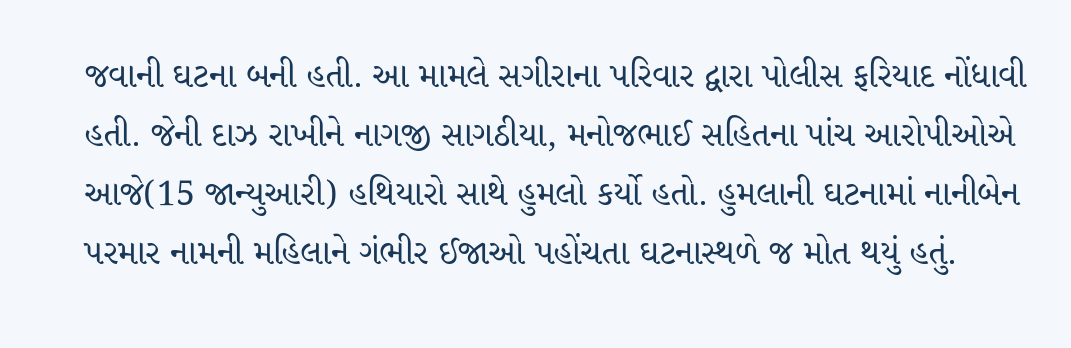જવાની ઘટના બની હતી. આ મામલે સગીરાના પરિવાર દ્વારા પોલીસ ફરિયાદ નોંધાવી હતી. જેની દાઝ રાખીને નાગજી સાગઠીયા, મનોજભાઈ સહિતના પાંચ આરોપીઓએ આજે(15 જાન્યુઆરી) હથિયારો સાથે હુમલો કર્યો હતો. હુમલાની ઘટનામાં નાનીબેન પરમાર નામની મહિલાને ગંભીર ઈજાઓ પહોંચતા ઘટનાસ્થળે જ મોત થયું હતું.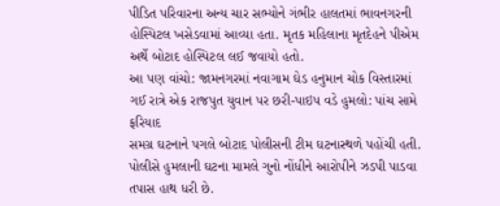પીડિત પરિવારના અન્ય ચાર સભ્યોને ગંભીર હાલતમાં ભાવનગરની હોસ્પિટલ ખસેડવામાં આવ્યા હતા. મૃતક મહિલાના મૃતદેહને પીએમ અર્થે બોટાદ હોસ્પિટલ લઈ જવાયો હતો.
આ પણ વાંચો: જામનગરમાં નવાગામ ઘેડ હનુમાન ચોક વિસ્તારમાં ગઈ રાત્રે એક રાજપુત યુવાન પર છરી-પાઇપ વડે હુમલો: પાંચ સામે ફરિયાદ
સમગ્ર ઘટનાને પગલે બોટાદ પોલીસની ટીમ ઘટનાસ્થળે પહોંચી હતી. પોલીસે હુમલાની ઘટના મામલે ગુનો નોંધીને આરોપીને ઝડપી પાડવા તપાસ હાથ ધરી છે.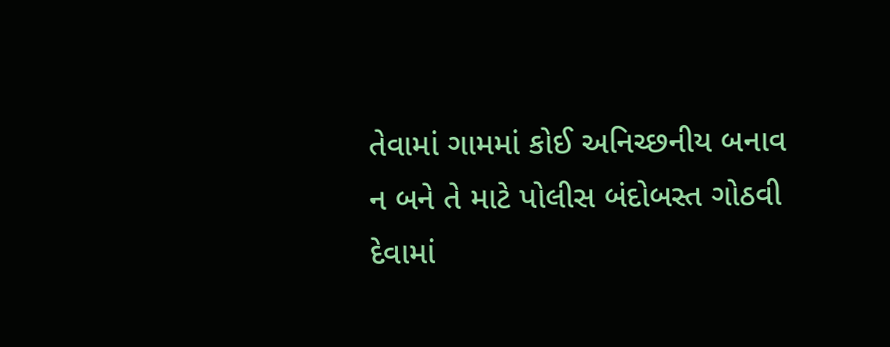તેવામાં ગામમાં કોઈ અનિચ્છનીય બનાવ ન બને તે માટે પોલીસ બંદોબસ્ત ગોઠવી દેવામાં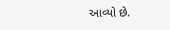આવ્યો છે.